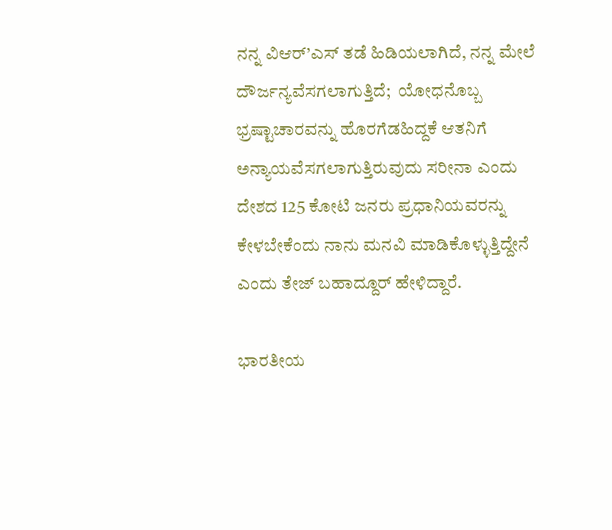ನನ್ನ ವಿಆರ್’ಎಸ್ ತಡೆ ಹಿಡಿಯಲಾಗಿದೆ, ನನ್ನ ಮೇಲೆ ದೌರ್ಜನ್ಯವೆಸಗಲಾಗುತ್ತಿದೆ;  ಯೋಧನೊಬ್ಬ ಭ್ರಷ್ಟಾಚಾರವನ್ನು ಹೊರಗೆಡಹಿದ್ದಕೆ ಆತನಿಗೆ ಅನ್ಯಾಯವೆಸಗಲಾಗುತ್ತಿರುವುದು ಸರೀನಾ ಎಂದು ದೇಶದ 125 ಕೋಟಿ ಜನರು ಪ್ರಧಾನಿಯವರನ್ನು ಕೇಳಬೇಕೆಂದು ನಾನು ಮನವಿ ಮಾಡಿಕೊಳ್ಳುತ್ತಿದ್ದೇನೆ ಎಂದು ತೇಜ್ ಬಹಾದ್ದೂರ್ ಹೇಳಿದ್ದಾರೆ.

ಭಾರತೀಯ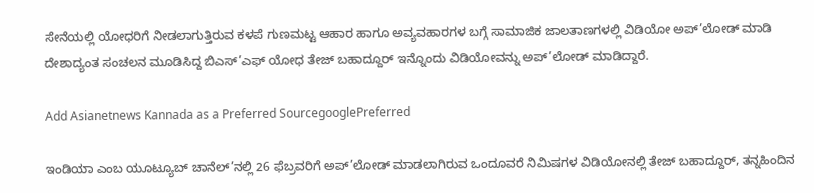ಸೇನೆಯಲ್ಲಿ ಯೋಧರಿಗೆ ನೀಡಲಾಗುತ್ತಿರುವ ಕಳಪೆ ಗುಣಮಟ್ಟ ಆಹಾರ ಹಾಗೂ ಅವ್ಯವಹಾರಗಳ ಬಗ್ಗೆ ಸಾಮಾಜಿಕ ಜಾಲತಾಣಗಳಲ್ಲಿ ವಿಡಿಯೋ ಅಪ್’ಲೋಡ್ ಮಾಡಿ ದೇಶಾದ್ಯಂತ ಸಂಚಲನ ಮೂಡಿಸಿದ್ದ ಬಿಎಸ್’ಎಫ್ ಯೋಧ ತೇಜ್ ಬಹಾದ್ದೂರ್ ಇನ್ನೊಂದು ವಿಡಿಯೋವನ್ನು ಅಪ್’ಲೋಡ್ ಮಾಡಿದ್ದಾರೆ.

Add Asianetnews Kannada as a Preferred SourcegooglePreferred

ಇಂಡಿಯಾ ಎಂಬ ಯೂಟ್ಯೂಬ್ ಚಾನೆಲ್’ನಲ್ಲಿ 26 ಫೆಬ್ರವರಿಗೆ ಅಪ್’ಲೋಡ್ ಮಾಡಲಾಗಿರುವ ಒಂದೂವರೆ ನಿಮಿಷಗಳ ವಿಡಿಯೋನಲ್ಲಿ ತೇಜ್ ಬಹಾದ್ದೂರ್, ತನ್ನಹಿಂದಿನ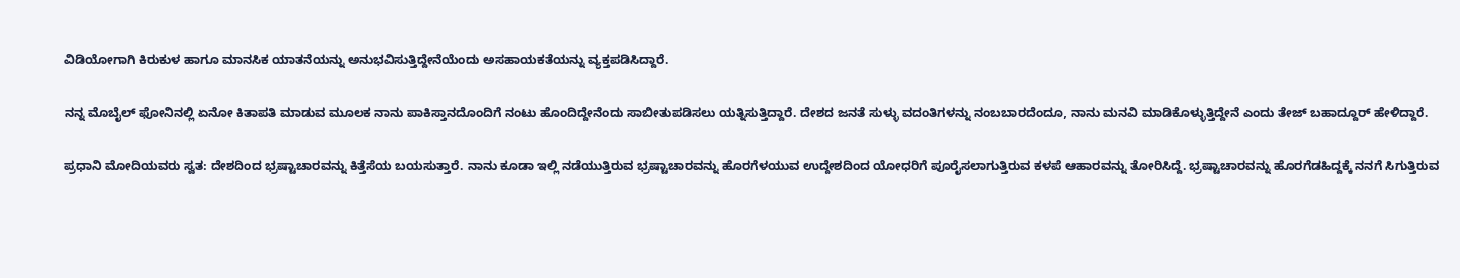ವಿಡಿಯೋಗಾಗಿ ಕಿರುಕುಳ ಹಾಗೂ ಮಾನಸಿಕ ಯಾತನೆಯನ್ನು ಅನುಭವಿಸುತ್ತಿದ್ದೇನೆಯೆಂದು ಅಸಹಾಯಕತೆಯನ್ನು ವ್ಯಕ್ತಪಡಿಸಿದ್ದಾರೆ.

ನನ್ನ ಮೊಬೈಲ್ ಫೋನಿನಲ್ಲಿ ಏನೋ ಕಿತಾಪತಿ ಮಾಡುವ ಮೂಲಕ ನಾನು ಪಾಕಿಸ್ತಾನದೊಂದಿಗೆ ನಂಟು ಹೊಂದಿದ್ದೇನೆಂದು ಸಾಬೀತುಪಡಿಸಲು ಯತ್ನಿಸುತ್ತಿದ್ದಾರೆ. ದೇಶದ ಜನತೆ ಸುಳ್ಳು ವದಂತಿಗಳನ್ನು ನಂಬಬಾರದೆಂದೂ, ನಾನು ಮನವಿ ಮಾಡಿಕೊಳ್ಳುತ್ತಿದ್ದೇನೆ ಎಂದು ತೇಜ್ ಬಹಾದ್ದೂರ್ ಹೇಳಿದ್ದಾರೆ.

ಪ್ರಧಾನಿ ಮೋದಿಯವರು ಸ್ವತ: ದೇಶದಿಂದ ಭ್ರಷ್ಟಾಚಾರವನ್ನು ಕಿತ್ತೆಸೆಯ ಬಯಸುತ್ತಾರೆ. ನಾನು ಕೂಡಾ ಇಲ್ಲಿ ನಡೆಯುತ್ತಿರುವ ಭ್ರಷ್ಟಾಚಾರವನ್ನು ಹೊರಗೆಳಯುವ ಉದ್ದೇಶದಿಂದ ಯೋಧರಿಗೆ ಪೂರೈಸಲಾಗುತ್ತಿರುವ ಕಳಪೆ ಆಹಾರವನ್ನು ತೋರಿಸಿದ್ದೆ. ಭ್ರಷ್ಟಾಚಾರವನ್ನು ಹೊರಗೆಡಹಿದ್ದಕ್ಕೆ ನನಗೆ ಸಿಗುತ್ತಿರುವ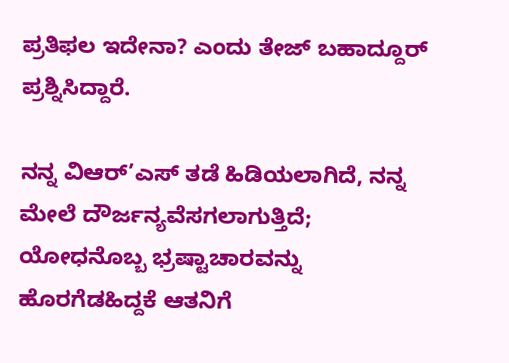ಪ್ರತಿಫಲ ಇದೇನಾ? ಎಂದು ತೇಜ್ ಬಹಾದ್ದೂರ್ ಪ್ರಶ್ನಿಸಿದ್ದಾರೆ.

ನನ್ನ ವಿಆರ್’ಎಸ್ ತಡೆ ಹಿಡಿಯಲಾಗಿದೆ, ನನ್ನ ಮೇಲೆ ದೌರ್ಜನ್ಯವೆಸಗಲಾಗುತ್ತಿದೆ; ಯೋಧನೊಬ್ಬ ಭ್ರಷ್ಟಾಚಾರವನ್ನು ಹೊರಗೆಡಹಿದ್ದಕೆ ಆತನಿಗೆ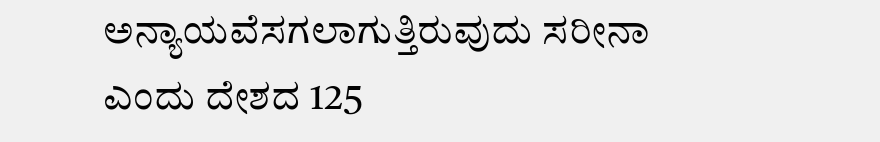ಅನ್ಯಾಯವೆಸಗಲಾಗುತ್ತಿರುವುದು ಸರೀನಾ ಎಂದು ದೇಶದ 125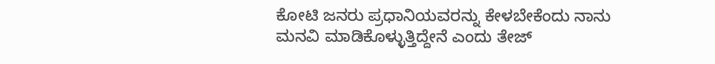ಕೋಟಿ ಜನರು ಪ್ರಧಾನಿಯವರನ್ನು ಕೇಳಬೇಕೆಂದು ನಾನು ಮನವಿ ಮಾಡಿಕೊಳ್ಳುತ್ತಿದ್ದೇನೆ ಎಂದು ತೇಜ್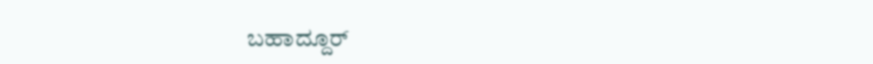ಬಹಾದ್ದೂರ್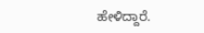ಹೇಳಿದ್ದಾರೆ.